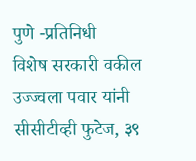पुणे -प्रतिनिधी
विशेष सरकारी वकील उज्ज्वला पवार यांनी सीसीटीव्ही फुटेज, ३९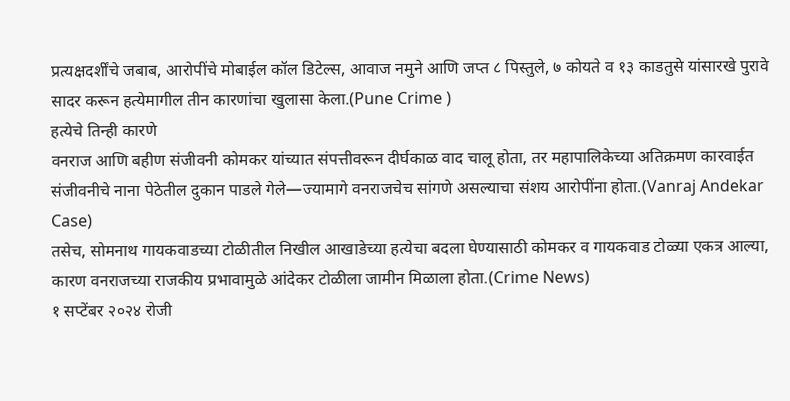प्रत्यक्षदर्शींचे जबाब, आरोपींचे मोबाईल कॉल डिटेल्स, आवाज नमुने आणि जप्त ८ पिस्तुले, ७ कोयते व १३ काडतुसे यांसारखे पुरावे सादर करून हत्येमागील तीन कारणांचा खुलासा केला.(Pune Crime )
हत्येचे तिन्ही कारणे
वनराज आणि बहीण संजीवनी कोमकर यांच्यात संपत्तीवरून दीर्घकाळ वाद चालू होता, तर महापालिकेच्या अतिक्रमण कारवाईत संजीवनीचे नाना पेठेतील दुकान पाडले गेले—ज्यामागे वनराजचेच सांगणे असल्याचा संशय आरोपींना होता.(Vanraj Andekar Case)
तसेच, सोमनाथ गायकवाडच्या टोळीतील निखील आखाडेच्या हत्येचा बदला घेण्यासाठी कोमकर व गायकवाड टोळ्या एकत्र आल्या, कारण वनराजच्या राजकीय प्रभावामुळे आंदेकर टोळीला जामीन मिळाला होता.(Crime News)
१ सप्टेंबर २०२४ रोजी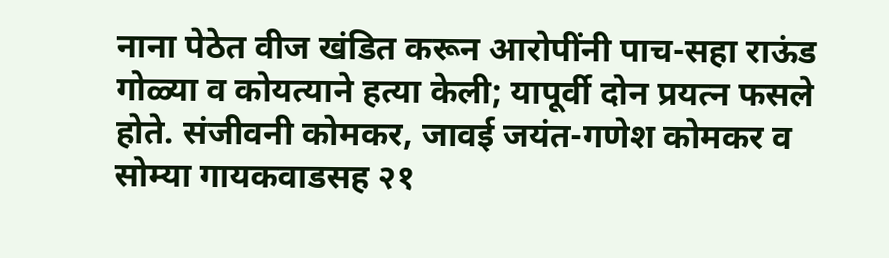नाना पेठेत वीज खंडित करून आरोपींनी पाच-सहा राऊंड गोळ्या व कोयत्याने हत्या केली; यापूर्वी दोन प्रयत्न फसले होते. संजीवनी कोमकर, जावई जयंत-गणेश कोमकर व सोम्या गायकवाडसह २१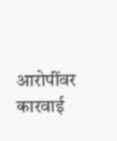आरोपींवर कारवाई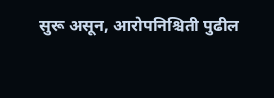सुरू असून, आरोपनिश्चिती पुढील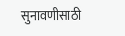सुनावणीसाठी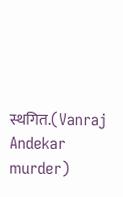स्थगित.(Vanraj Andekar murder)